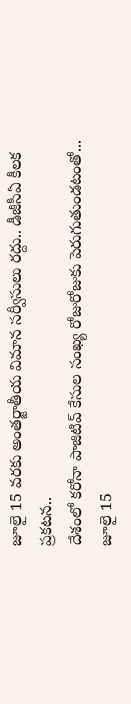జూలై 15 వరకు అంతర్జాతీయ విమాన సర్వీసులు రద్దు.. డీజీసీఏ కీలక ప్రకటన..
దేశంలో కరోనా పాజిటివ్ కేసుల సంఖ్య రోజురోజుకు పెరుగుతుండటంతో... జూలై 15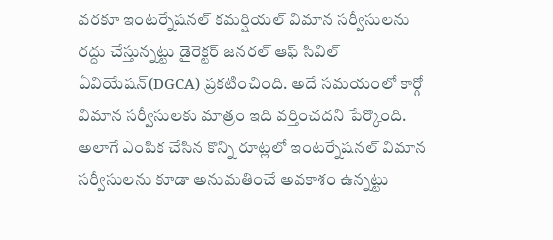వరకూ ఇంటర్నేషనల్ కమర్షియల్ విమాన సర్వీసులను రద్దు చేస్తున్నట్టు డైరెక్టర్ జనరల్ ఆఫ్ సివిల్ ఏవియేషన్(DGCA) ప్రకటించింది. అదే సమయంలో కార్గో విమాన సర్వీసులకు మాత్రం ఇది వర్తించదని పేర్కొంది. అలాగే ఎంపిక చేసిన కొన్ని రూట్లలో ఇంటర్నేషనల్ విమాన సర్వీసులను కూడా అనుమతించే అవకాశం ఉన్నట్టు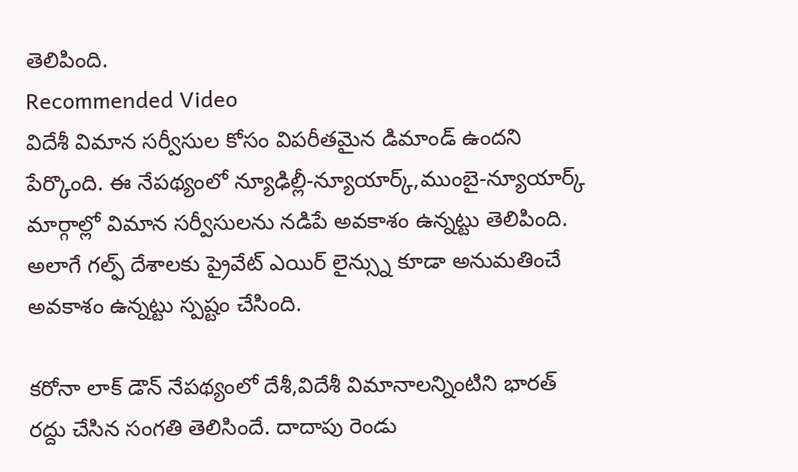తెలిపింది.
Recommended Video
విదేశీ విమాన సర్వీసుల కోసం విపరీతమైన డిమాండ్ ఉందని పేర్కొంది. ఈ నేపథ్యంలో న్యూఢిల్లీ-న్యూయార్క్,ముంబై-న్యూయార్క్ మార్గాల్లో విమాన సర్వీసులను నడిపే అవకాశం ఉన్నట్టు తెలిపింది. అలాగే గల్ఫ్ దేశాలకు ప్రైవేట్ ఎయిర్ లైన్స్ను కూడా అనుమతించే అవకాశం ఉన్నట్టు స్పష్టం చేసింది.

కరోనా లాక్ డౌన్ నేపథ్యంలో దేశీ,విదేశీ విమానాలన్నింటిని భారత్ రద్దు చేసిన సంగతి తెలిసిందే. దాదాపు రెండు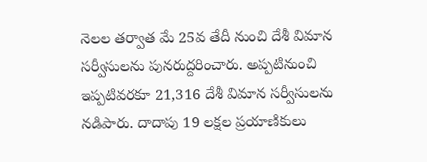నెలల తర్వాత మే 25వ తేదీ నుంచి దేశీ విమాన సర్వీసులను పునరుద్దరించారు. అప్పటినుంచి ఇప్పటివరకూ 21,316 దేశీ విమాన సర్వీసులను నడిపారు. దాదాపు 19 లక్షల ప్రయాణికులు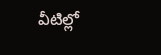వీటిల్లో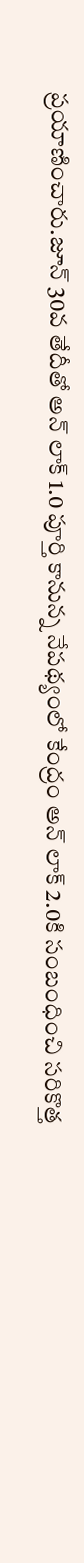ప్రయాణించారు.జూన్ 30వ తేదీతో అన్ లాక్ 1.0 పూర్తి కానున్న నేపథ్యంలో కేంద్రం అన్ లాక్ 2.0కి సంబంధించి సరికొత్త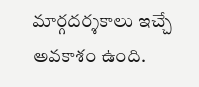మార్గదర్శకాలు ఇచ్చే అవకాశం ఉంది.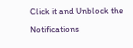Click it and Unblock the Notifications